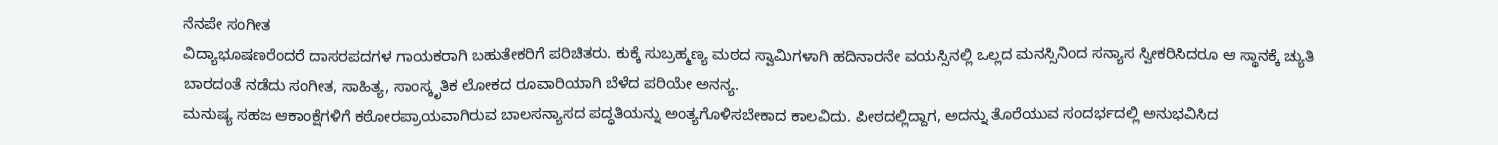ನೆನಪೇ ಸಂಗೀತ
ವಿದ್ಯಾಭೂಷಣರೆಂದರೆ ದಾಸರಪದಗಳ ಗಾಯಕರಾಗಿ ಬಹುತೇಕರಿಗೆ ಪರಿಚಿತರು. ಕುಕ್ಕೆ ಸುಬ್ರಹ್ಮಣ್ಯ ಮಠದ ಸ್ವಾಮಿಗಳಾಗಿ ಹದಿನಾರನೇ ವಯಸ್ಸಿನಲ್ಲಿ ಒಲ್ಲದ ಮನಸ್ಸಿನಿಂದ ಸನ್ಯಾಸ ಸ್ವೀಕರಿಸಿದರೂ ಆ ಸ್ಥಾನಕ್ಕೆ ಚ್ಯುತಿ ಬಾರದಂತೆ ನಡೆದು ಸಂಗೀತ, ಸಾಹಿತ್ಯ, ಸಾಂಸ್ಕೃತಿಕ ಲೋಕದ ರೂವಾರಿಯಾಗಿ ಬೆಳೆದ ಪರಿಯೇ ಅನನ್ಯ.
ಮನುಷ್ಯ ಸಹಜ ಆಕಾಂಕ್ಷೆಗಳಿಗೆ ಕಠೋರಪ್ರಾಯವಾಗಿರುವ ಬಾಲಸನ್ಯಾಸದ ಪದ್ಧತಿಯನ್ನು ಅಂತ್ಯಗೊಳಿಸಬೇಕಾದ ಕಾಲವಿದು. ಪೀಠದಲ್ಲಿದ್ದಾಗ, ಅದನ್ನು ತೊರೆಯುವ ಸಂದರ್ಭದಲ್ಲಿ ಅನುಭವಿಸಿದ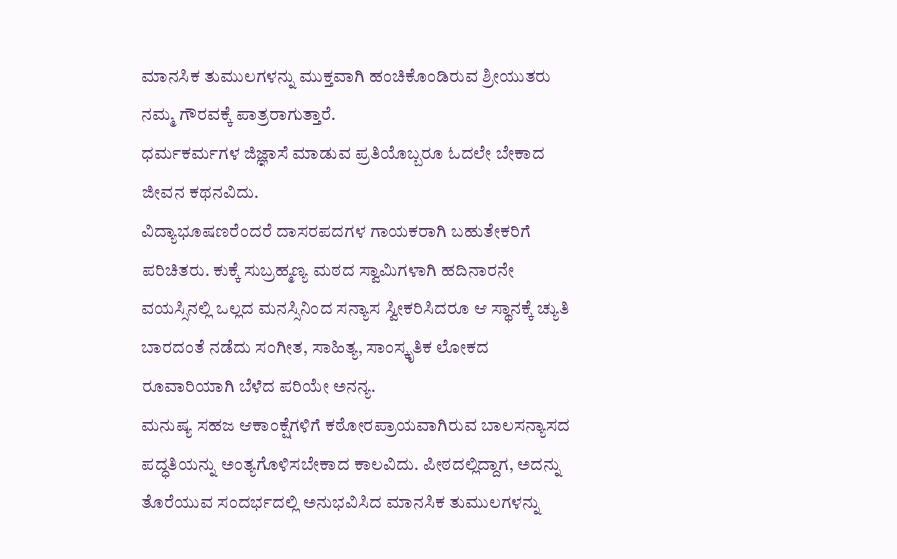ಮಾನಸಿಕ ತುಮುಲಗಳನ್ನು ಮುಕ್ತವಾಗಿ ಹಂಚಿಕೊಂಡಿರುವ ಶ್ರೀಯುತರು ನಮ್ಮ ಗೌರವಕ್ಕೆ ಪಾತ್ರರಾಗುತ್ತಾರೆ.
ಧರ್ಮಕರ್ಮಗಳ ಜಿಜ್ಞಾಸೆ ಮಾಡುವ ಪ್ರತಿಯೊಬ್ಬರೂ ಓದಲೇ ಬೇಕಾದ ಜೀವನ ಕಥನವಿದು.
ವಿದ್ಯಾಭೂಷಣರೆಂದರೆ ದಾಸರಪದಗಳ ಗಾಯಕರಾಗಿ ಬಹುತೇಕರಿಗೆ ಪರಿಚಿತರು. ಕುಕ್ಕೆ ಸುಬ್ರಹ್ಮಣ್ಯ ಮಠದ ಸ್ವಾಮಿಗಳಾಗಿ ಹದಿನಾರನೇ ವಯಸ್ಸಿನಲ್ಲಿ ಒಲ್ಲದ ಮನಸ್ಸಿನಿಂದ ಸನ್ಯಾಸ ಸ್ವೀಕರಿಸಿದರೂ ಆ ಸ್ಥಾನಕ್ಕೆ ಚ್ಯುತಿ ಬಾರದಂತೆ ನಡೆದು ಸಂಗೀತ, ಸಾಹಿತ್ಯ, ಸಾಂಸ್ಕೃತಿಕ ಲೋಕದ ರೂವಾರಿಯಾಗಿ ಬೆಳೆದ ಪರಿಯೇ ಅನನ್ಯ.
ಮನುಷ್ಯ ಸಹಜ ಆಕಾಂಕ್ಷೆಗಳಿಗೆ ಕಠೋರಪ್ರಾಯವಾಗಿರುವ ಬಾಲಸನ್ಯಾಸದ ಪದ್ಧತಿಯನ್ನು ಅಂತ್ಯಗೊಳಿಸಬೇಕಾದ ಕಾಲವಿದು. ಪೀಠದಲ್ಲಿದ್ದಾಗ, ಅದನ್ನು ತೊರೆಯುವ ಸಂದರ್ಭದಲ್ಲಿ ಅನುಭವಿಸಿದ ಮಾನಸಿಕ ತುಮುಲಗಳನ್ನು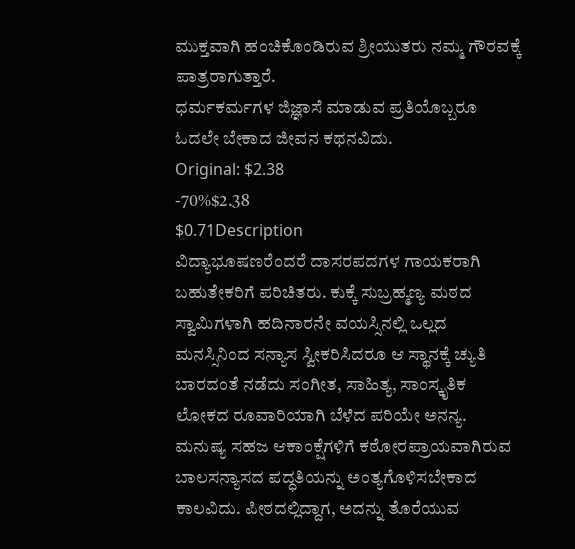ಮುಕ್ತವಾಗಿ ಹಂಚಿಕೊಂಡಿರುವ ಶ್ರೀಯುತರು ನಮ್ಮ ಗೌರವಕ್ಕೆ ಪಾತ್ರರಾಗುತ್ತಾರೆ.
ಧರ್ಮಕರ್ಮಗಳ ಜಿಜ್ಞಾಸೆ ಮಾಡುವ ಪ್ರತಿಯೊಬ್ಬರೂ ಓದಲೇ ಬೇಕಾದ ಜೀವನ ಕಥನವಿದು.
Original: $2.38
-70%$2.38
$0.71Description
ವಿದ್ಯಾಭೂಷಣರೆಂದರೆ ದಾಸರಪದಗಳ ಗಾಯಕರಾಗಿ ಬಹುತೇಕರಿಗೆ ಪರಿಚಿತರು. ಕುಕ್ಕೆ ಸುಬ್ರಹ್ಮಣ್ಯ ಮಠದ ಸ್ವಾಮಿಗಳಾಗಿ ಹದಿನಾರನೇ ವಯಸ್ಸಿನಲ್ಲಿ ಒಲ್ಲದ ಮನಸ್ಸಿನಿಂದ ಸನ್ಯಾಸ ಸ್ವೀಕರಿಸಿದರೂ ಆ ಸ್ಥಾನಕ್ಕೆ ಚ್ಯುತಿ ಬಾರದಂತೆ ನಡೆದು ಸಂಗೀತ, ಸಾಹಿತ್ಯ, ಸಾಂಸ್ಕೃತಿಕ ಲೋಕದ ರೂವಾರಿಯಾಗಿ ಬೆಳೆದ ಪರಿಯೇ ಅನನ್ಯ.
ಮನುಷ್ಯ ಸಹಜ ಆಕಾಂಕ್ಷೆಗಳಿಗೆ ಕಠೋರಪ್ರಾಯವಾಗಿರುವ ಬಾಲಸನ್ಯಾಸದ ಪದ್ಧತಿಯನ್ನು ಅಂತ್ಯಗೊಳಿಸಬೇಕಾದ ಕಾಲವಿದು. ಪೀಠದಲ್ಲಿದ್ದಾಗ, ಅದನ್ನು ತೊರೆಯುವ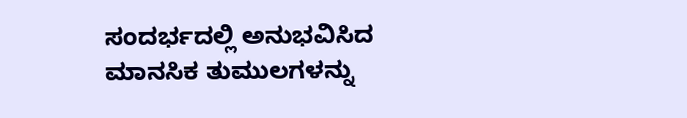ಸಂದರ್ಭದಲ್ಲಿ ಅನುಭವಿಸಿದ ಮಾನಸಿಕ ತುಮುಲಗಳನ್ನು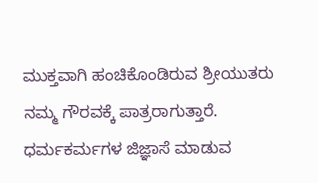ಮುಕ್ತವಾಗಿ ಹಂಚಿಕೊಂಡಿರುವ ಶ್ರೀಯುತರು ನಮ್ಮ ಗೌರವಕ್ಕೆ ಪಾತ್ರರಾಗುತ್ತಾರೆ.
ಧರ್ಮಕರ್ಮಗಳ ಜಿಜ್ಞಾಸೆ ಮಾಡುವ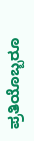ಪ್ರತಿಯೊಬ್ಬರೂ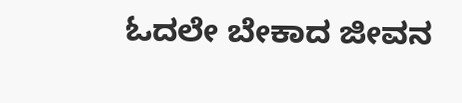ಓದಲೇ ಬೇಕಾದ ಜೀವನ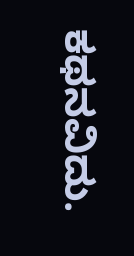ಕಥನವಿದು.